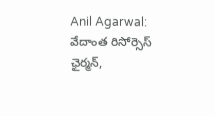Anil Agarwal: వేదాంత రిసోర్సెస్ ఛైర్మన్,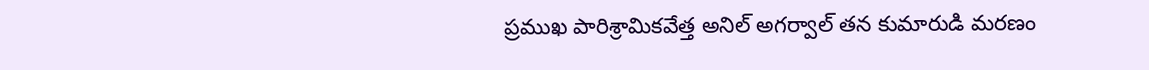ప్రముఖ పారిశ్రామికవేత్త అనిల్ అగర్వాల్ తన కుమారుడి మరణం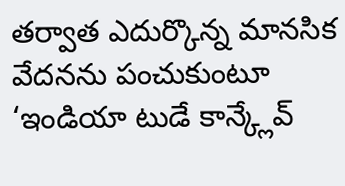తర్వాత ఎదుర్కొన్న మానసిక వేదనను పంచుకుంటూ ‘ఇండియా టుడే కాన్క్లేవ్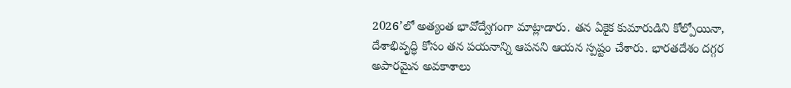2026’లో అత్యంత భావోద్వేగంగా మాట్లాడారు. తన ఏకైక కుమారుడిని కోల్పోయినా, దేశాభివృద్ధి కోసం తన పయనాన్ని ఆపనని ఆయన స్పష్టం చేశారు. భారతదేశం దగ్గర అపారమైన అవకాశాలు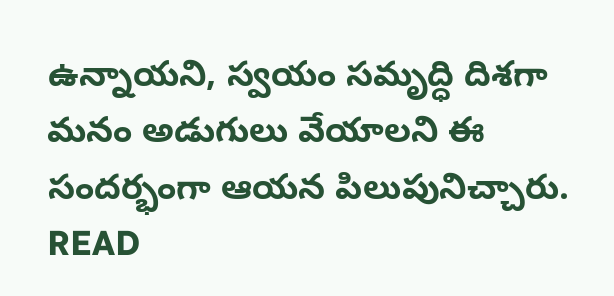ఉన్నాయని, స్వయం సమృద్ధి దిశగా మనం అడుగులు వేయాలని ఈ సందర్భంగా ఆయన పిలుపునిచ్చారు. READ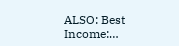ALSO: Best Income:…